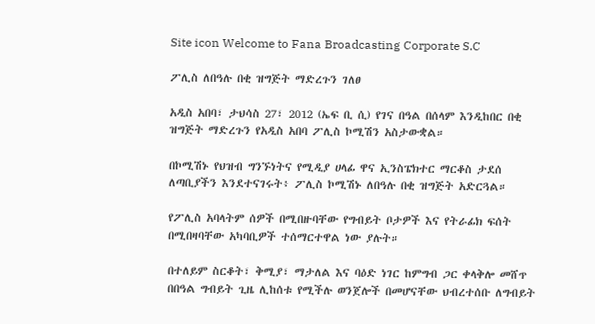Site icon Welcome to Fana Broadcasting Corporate S.C

ፖሊስ ለበዓሉ በቂ ዝግጅት ማድረጉን ገለፀ

አዲስ አበባ፣ ታህሳስ 27፣ 2012 (ኤፍ ቢ ሲ) የገና በዓል በሰላም እንዲከበር በቂ ዝግጅት ማድረጉን የአዲስ አበባ ፖሊስ ኮሚሽን አስታውቋል።

በኮሚሽኑ የህዝብ ግንኙነትና የሚዲያ ሀላፊ ዋና ኢንስፔክተር ማርቆስ ታደሰ ለጣቢያችን እንደተናገሩት፥ ፖሊስ ኮሚሽኑ ለበዓሉ በቂ ዝግጅት አድርጓል።

የፖሊስ አባላትም ሰዎች በሚበዙባቸው የግብይት ቦታዎች እና የትራፊክ ፍሰት በሚበዛባቸው አካባቢዎች ተሰማርተዋል ነው ያሉት።

በተለይም ስርቆት፣ ቅሚያ፣ ማታለል እና ባዕድ ነገር ከምግብ ጋር ቀላቅሎ መሸጥ በበዓል ግብይት ጊዜ ሊከሰቱ የሚችሉ ወንጀሎች በመሆናቸው ህብረተሰቡ ለግብይት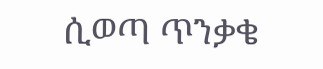ሲወጣ ጥንቃቄ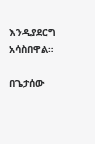እንዲያደርግ አሳስበዋል።

በጌታሰው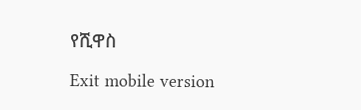የሺዋስ

Exit mobile version